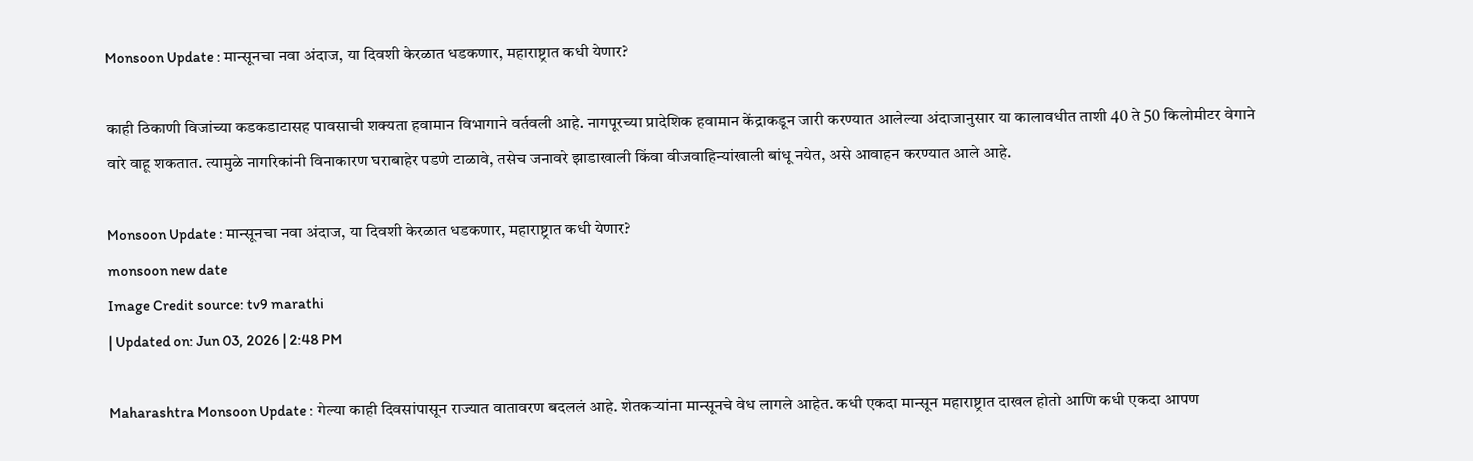Monsoon Update : मान्सूनचा नवा अंदाज, या दिवशी केरळात धडकणार, महाराष्ट्रात कधी येणार?

काही ठिकाणी विजांच्या कडकडाटासह पावसाची शक्यता हवामान विभागाने वर्तवली आहे. नागपूरच्या प्रादेशिक हवामान केंद्राकडून जारी करण्यात आलेल्या अंदाजानुसार या कालावधीत ताशी 40 ते 50 किलोमीटर वेगाने वारे वाहू शकतात. त्यामुळे नागरिकांनी विनाकारण घराबाहेर पडणे टाळावे, तसेच जनावरे झाडाखाली किंवा वीजवाहिन्यांखाली बांधू नयेत, असे आवाहन करण्यात आले आहे.

Monsoon Update : मान्सूनचा नवा अंदाज, या दिवशी केरळात धडकणार, महाराष्ट्रात कधी येणार?
monsoon new date
Image Credit source: tv9 marathi
| Updated on: Jun 03, 2026 | 2:48 PM

Maharashtra Monsoon Update : गेल्या काही दिवसांपासून राज्यात वातावरण बदललं आहे. शेतकऱ्यांना मान्सूनचे वेध लागले आहेत. कधी एकदा मान्सून महाराष्ट्रात दाखल होतो आणि कधी एकदा आपण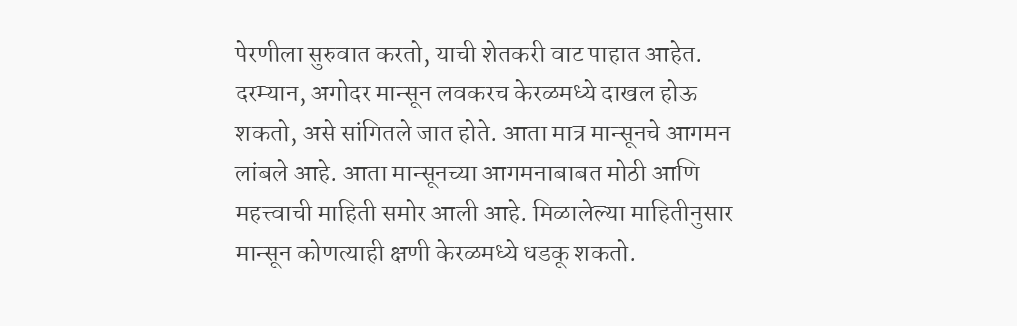पेरणीला सुरुवात करतो, याची शेतकरी वाट पाहात आहेत. दरम्यान, अगोदर मान्सून लवकरच केरळमध्ये दाखल होऊ शकतो, असे सांगितले जात होते. आता मात्र मान्सूनचे आगमन लांबले आहे. आता मान्सूनच्या आगमनाबाबत मोठी आणि महत्त्वाची माहिती समोर आली आहे. मिळालेल्या माहितीनुसार मान्सून कोणत्याही क्षणी केरळमध्ये धडकू शकतो.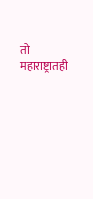तो महाराष्ट्रातही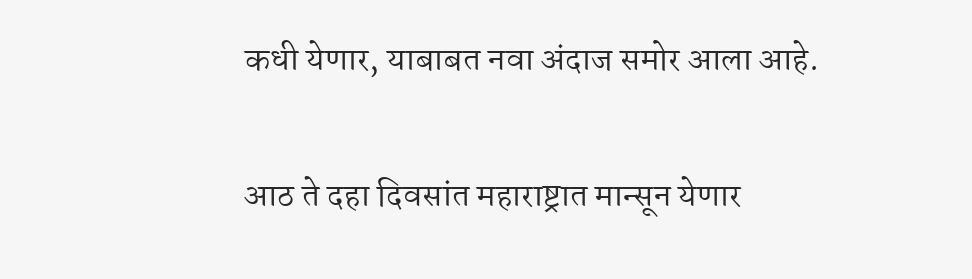कधी येणार, याबाबत नवा अंदाज समोर आला आहे.

आठ ते दहा दिवसांत महाराष्ट्रात मान्सून येणार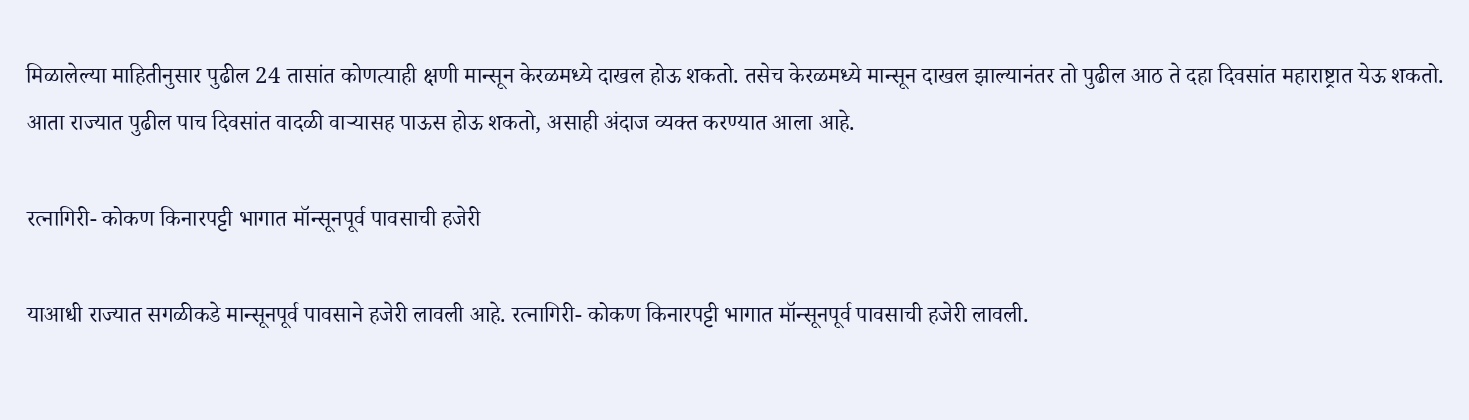मिळालेल्या माहितीनुसार पुढील 24 तासांत कोणत्याही क्षणी मान्सून केरळमध्ये दाखल होऊ शकतो. तसेच केरळमध्ये मान्सून दाखल झाल्यानंतर तो पुढील आठ ते दहा दिवसांत महाराष्ट्रात येऊ शकतो. आता राज्यात पुढील पाच दिवसांत वादळी वाऱ्यासह पाऊस होऊ शकतो, असाही अंदाज व्यक्त करण्यात आला आहे.

रत्नागिरी- कोकण किनारपट्टी भागात मॉन्सूनपूर्व पावसाची हजेरी

याआधी राज्यात सगळीकडे मान्सूनपूर्व पावसाने हजेरी लावली आहे. रत्नागिरी- कोकण किनारपट्टी भागात मॉन्सूनपूर्व पावसाची हजेरी लावली.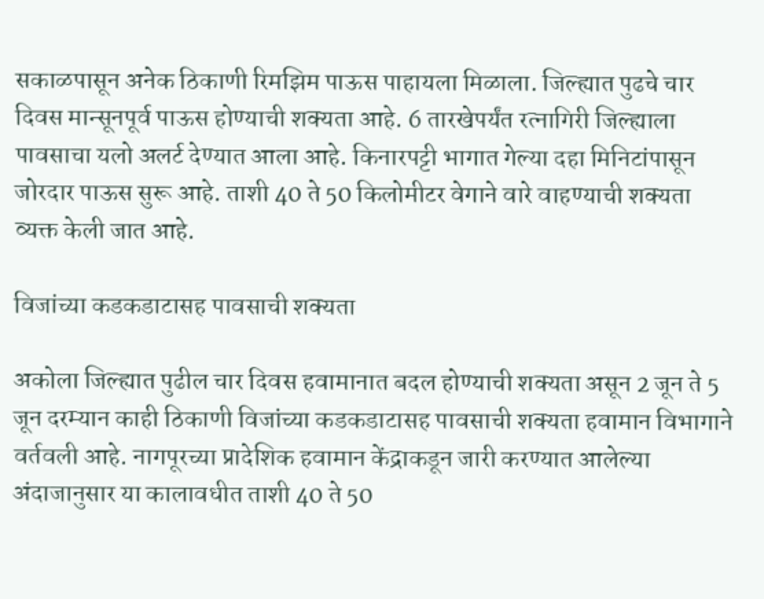सकाळपासून अनेक ठिकाणी रिमझिम पाऊस पाहायला मिळाला. जिल्ह्यात पुढचे चार दिवस मान्सूनपूर्व पाऊस होण्याची शक्यता आहे. 6 तारखेपर्यंत रत्नागिरी जिल्ह्याला पावसाचा यलो अलर्ट देण्यात आला आहे. किनारपट्टी भागात गेल्या दहा मिनिटांपासून जोरदार पाऊस सुरू आहे. ताशी 40 ते 50 किलोमीटर वेगाने वारे वाहण्याची शक्यता व्यक्त केली जात आहे.

विजांच्या कडकडाटासह पावसाची शक्यता

अकोला जिल्ह्यात पुढील चार दिवस हवामानात बदल होण्याची शक्यता असून 2 जून ते 5 जून दरम्यान काही ठिकाणी विजांच्या कडकडाटासह पावसाची शक्यता हवामान विभागाने वर्तवली आहे. नागपूरच्या प्रादेशिक हवामान केंद्राकडून जारी करण्यात आलेल्या अंदाजानुसार या कालावधीत ताशी 40 ते 50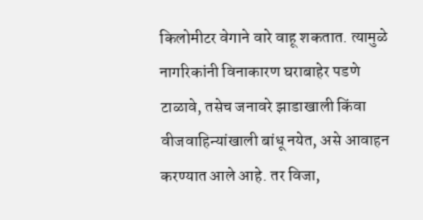किलोमीटर वेगाने वारे वाहू शकतात. त्यामुळे नागरिकांनी विनाकारण घराबाहेर पडणे टाळावे, तसेच जनावरे झाडाखाली किंवा वीजवाहिन्यांखाली बांधू नयेत, असे आवाहन करण्यात आले आहे. तर विजा,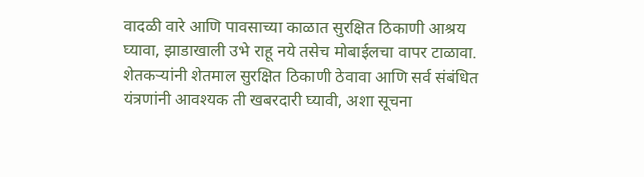वादळी वारे आणि पावसाच्या काळात सुरक्षित ठिकाणी आश्रय घ्यावा, झाडाखाली उभे राहू नये तसेच मोबाईलचा वापर टाळावा. शेतकऱ्यांनी शेतमाल सुरक्षित ठिकाणी ठेवावा आणि सर्व संबंधित यंत्रणांनी आवश्यक ती खबरदारी घ्यावी, अशा सूचना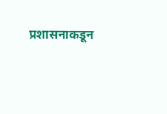प्रशासनाकडून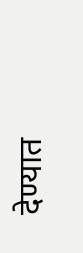देण्यात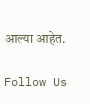आल्या आहेत.

Follow Us